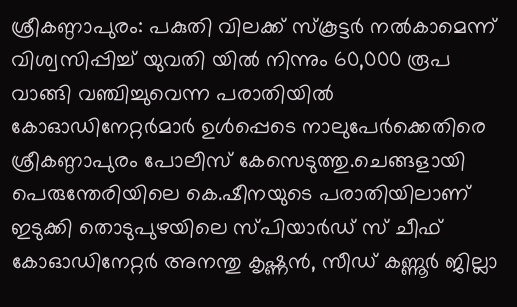ശ്രീകണ്ഠാപുരം: പകുതി വിലക്ക് സ്കൂട്ടർ നൽകാമെന്ന് വിശ്വസിപ്പിച്ച് യുവതി യിൽ നിന്നും 60,000 രൂപ വാങ്ങി വഞ്ചിച്ചുവെന്ന പരാതിയിൽ കോഓഡിനേറ്റർമാർ ഉൾപ്പെടെ നാലുപേർക്കെതിരെ ശ്രീകണ്ഠാപുരം പോലീസ് കേസെടുത്തു.ചെങ്ങളായി പെരുന്തേരിയിലെ കെ.ഷീനയുടെ പരാതിയിലാണ് ഇടുക്കി തൊടുപുഴയിലെ സ്പിയാർഡ് സ് ചീഫ് കോഓഡിനേറ്റർ അനന്തു കൃഷ്ണൻ, സീഡ് കണ്ണൂർ ജില്ലാ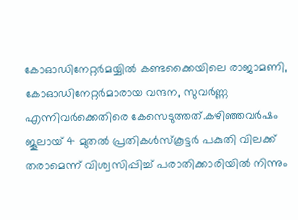കോഓഡിനേറ്റർമയ്യിൽ കണ്ടക്കൈയിലെ രാജാമണി, കോഓഡിനേറ്റർമാരായ വന്ദന, സുവർണ്ണ എന്നിവർക്കെതിരെ കേസെടുത്തത്.കഴിഞ്ഞവർഷം ജൂലായ് 4 മുതൽ പ്രതികൾസ്കൂട്ടർ പകുതി വിലക്ക് തരാമെന്ന് വിശ്വസിപ്പിച്ച് പരാതിക്കാരിയിൽ നിന്നും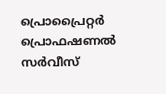പ്രൊപ്രൈറ്റർ പ്രൊഫഷണൽ സർവീസ്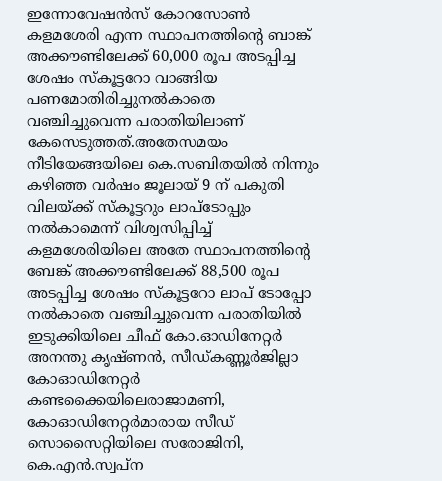ഇന്നോവേഷൻസ് കോറസോൺ കളമശേരി എന്ന സ്ഥാപനത്തിൻ്റെ ബാങ്ക് അക്കൗണ്ടിലേക്ക് 60,000 രൂപ അടപ്പിച്ച ശേഷം സ്കൂട്ടറോ വാങ്ങിയ പണമോതിരിച്ചുനൽകാതെ വഞ്ചിച്ചുവെന്ന പരാതിയിലാണ് കേസെടുത്തത്.അതേസമയം നീടിയേങ്ങയിലെ കെ.സബിതയിൽ നിന്നും കഴിഞ്ഞ വർഷം ജൂലായ് 9 ന് പകുതി വിലയ്ക്ക് സ്കൂട്ടറും ലാപ്ടോപ്പും നൽകാമെന്ന് വിശ്വസിപ്പിച്ച് കളമശേരിയിലെ അതേ സ്ഥാപനത്തിൻ്റെ ബേങ്ക് അക്കൗണ്ടിലേക്ക് 88,500 രൂപ അടപ്പിച്ച ശേഷം സ്കൂട്ടറോ ലാപ് ടോപ്പോ നൽകാതെ വഞ്ചിച്ചുവെന്ന പരാതിയിൽ ഇടുക്കിയിലെ ചീഫ് കോ.ഓഡിനേറ്റർ അനന്തു കൃഷ്ണൻ, സീഡ്കണ്ണൂർജില്ലാ കോഓഡിനേറ്റർ കണ്ടക്കൈയിലെരാജാമണി, കോഓഡിനേറ്റർമാരായ സീഡ് സൊസൈറ്റിയിലെ സരോജിനി, കെ.എൻ.സ്വപ്ന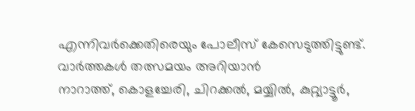എന്നിവർക്കെതിരെയും പോലീസ് കേസെടുത്തിട്ടുണ്ട്.
വാർത്തകൾ തത്സമയം അറിയാൻ
നാറാത്ത്, കൊളച്ചേരി, ചിറക്കൽ, മയ്യിൽ, കുറ്റ്യാട്ടൂർ,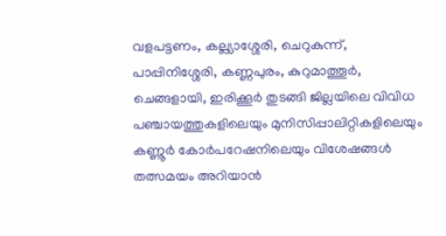വളപട്ടണം, കല്ല്യാശ്ശേരി, ചെറുകുന്ന്, പാപ്പിനിശ്ശേരി, കണ്ണപുരം, കുറുമാത്തൂർ, ചെങ്ങളായി, ഇരിക്കൂർ തുടങ്ങി ജില്ലയിലെ വിവിധ പഞ്ചായത്തുകളിലെയും മുനിസിപ്പാലിറ്റികളിലെയും കണ്ണൂർ കോർപറേഷനിലെയും വിശേഷങ്ങൾ തത്സമയം അറിയാൻ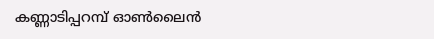കണ്ണാടിപ്പറമ്പ് ഓൺലൈൻ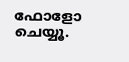ഫോളോ ചെയ്യൂ.